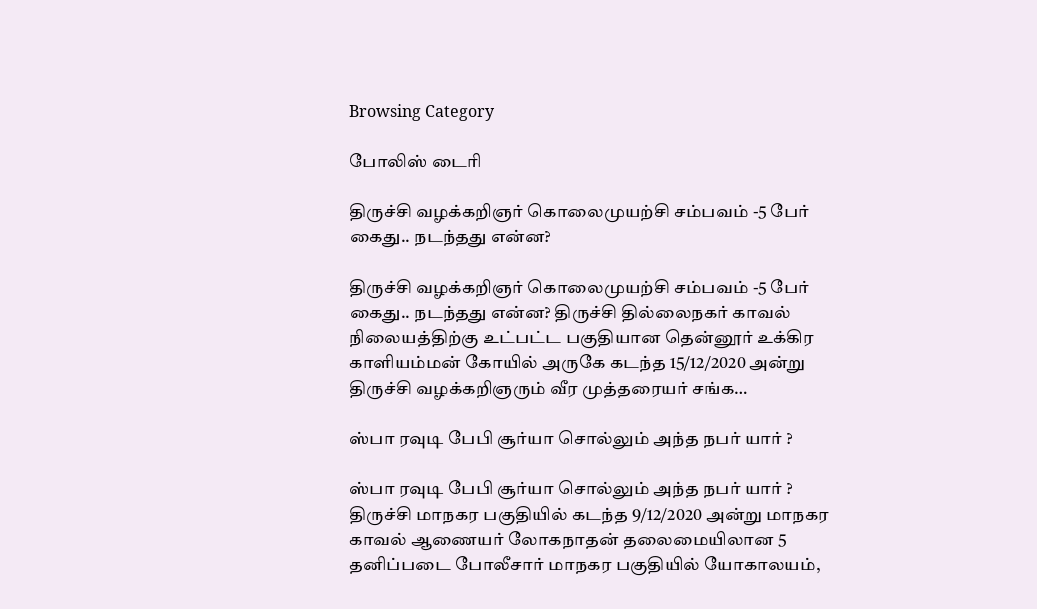Browsing Category

போலிஸ் டைரி

திருச்சி வழக்கறிஞர் கொலைமுயற்சி சம்பவம் -5 பேர் கைது.. நடந்தது என்ன?

திருச்சி வழக்கறிஞர் கொலைமுயற்சி சம்பவம் -5 பேர் கைது.. நடந்தது என்ன? திருச்சி தில்லைநகர் காவல் நிலையத்திற்கு உட்பட்ட பகுதியான தென்னூர் உக்கிர காளியம்மன் கோயில் அருகே கடந்த 15/12/2020 அன்று திருச்சி வழக்கறிஞரும் வீர முத்தரையர் சங்க…

ஸ்பா ரவுடி பேபி சூர்யா சொல்லும் அந்த நபர் யார் ?

ஸ்பா ரவுடி பேபி சூர்யா சொல்லும் அந்த நபர் யார் ? திருச்சி மாநகர பகுதியில் கடந்த 9/12/2020 அன்று மாநகர காவல் ஆணையர் லோகநாதன் தலைமையிலான 5 தனிப்படை போலீசார் மாநகர பகுதியில் யோகாலயம்,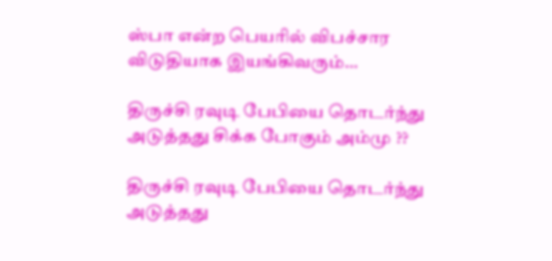ஸ்பா என்ற பெயரில் விபச்சார விடுதியாக இயங்கிவரும்…

திருச்சி ரவுடி பேபியை தொடர்ந்து அடுத்தது சிக்க போகும் அம்மு ??

திருச்சி ரவுடி பேபியை தொடர்ந்து அடுத்தது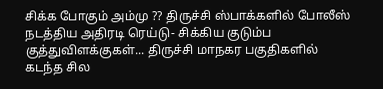சிக்க போகும் அம்மு ?? திருச்சி ஸ்பாக்களில் போலீஸ் நடத்திய அதிரடி ரெய்டு- சிக்கிய குடும்ப குத்துவிளக்குகள்... திருச்சி மாநகர பகுதிகளில் கடந்த சில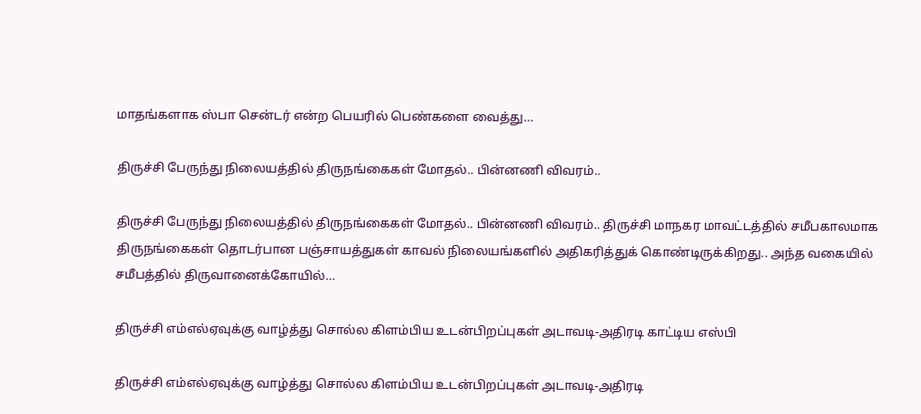மாதங்களாக ஸ்பா சென்டர் என்ற பெயரில் பெண்களை வைத்து…

திருச்சி பேருந்து நிலையத்தில் திருநங்கைகள் மோதல்.. பின்னணி விவரம்..

திருச்சி பேருந்து நிலையத்தில் திருநங்கைகள் மோதல்.. பின்னணி விவரம்.. திருச்சி மாநகர மாவட்டத்தில் சமீபகாலமாக திருநங்கைகள் தொடர்பான பஞ்சாயத்துகள் காவல் நிலையங்களில் அதிகரித்துக் கொண்டிருக்கிறது.. அந்த வகையில் சமீபத்தில் திருவானைக்கோயில்…

திருச்சி எம்எல்ஏவுக்கு வாழ்த்து சொல்ல கிளம்பிய உடன்பிறப்புகள் அடாவடி-அதிரடி காட்டிய எஸ்பி

திருச்சி எம்எல்ஏவுக்கு வாழ்த்து சொல்ல கிளம்பிய உடன்பிறப்புகள் அடாவடி-அதிரடி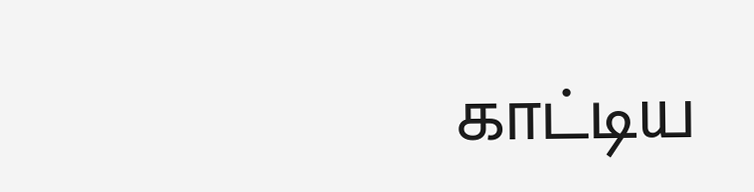காட்டிய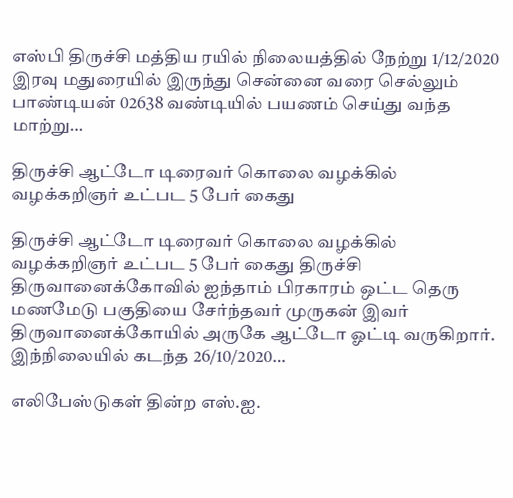எஸ்பி திருச்சி மத்திய ரயில் நிலையத்தில் நேற்று 1/12/2020 இரவு மதுரையில் இருந்து சென்னை வரை செல்லும் பாண்டியன் 02638 வண்டியில் பயணம் செய்து வந்த மாற்று…

திருச்சி ஆட்டோ டிரைவர் கொலை வழக்கில் வழக்கறிஞர் உட்பட 5 பேர் கைது

திருச்சி ஆட்டோ டிரைவர் கொலை வழக்கில் வழக்கறிஞர் உட்பட 5 பேர் கைது திருச்சி திருவானைக்கோவில் ஐந்தாம் பிரகாரம் ஒட்ட தெரு மணமேடு பகுதியை சேர்ந்தவர் முருகன் இவர் திருவானைக்கோயில் அருகே ஆட்டோ ஓட்டி வருகிறார்.  இந்நிலையில் கடந்த 26/10/2020…

எலிபேஸ்டுகள் தின்ற எஸ்.ஐ.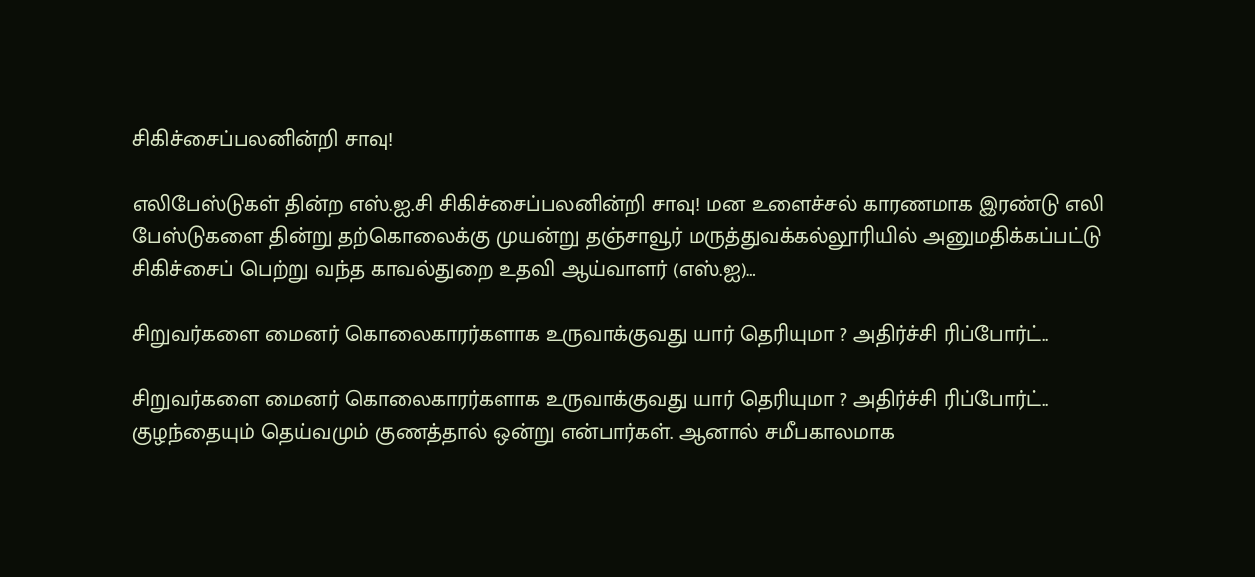சிகிச்சைப்பலனின்றி சாவு!

எலிபேஸ்டுகள் தின்ற எஸ்.ஐ.சி சிகிச்சைப்பலனின்றி சாவு! மன உளைச்சல் காரணமாக இரண்டு எலி பேஸ்டுகளை தின்று தற்கொலைக்கு முயன்று தஞ்சாவூர் மருத்துவக்கல்லூரியில் அனுமதிக்கப்பட்டு சிகிச்சைப் பெற்று வந்த காவல்துறை உதவி ஆய்வாளர் (எஸ்.ஐ)…

சிறுவர்களை மைனர் கொலைகாரர்களாக உருவாக்குவது யார் தெரியுமா ? அதிர்ச்சி ரிப்போர்ட்..

சிறுவர்களை மைனர் கொலைகாரர்களாக உருவாக்குவது யார் தெரியுமா ? அதிர்ச்சி ரிப்போர்ட்.. குழந்தையும் தெய்வமும் குணத்தால் ஒன்று என்பார்கள். ஆனால் சமீபகாலமாக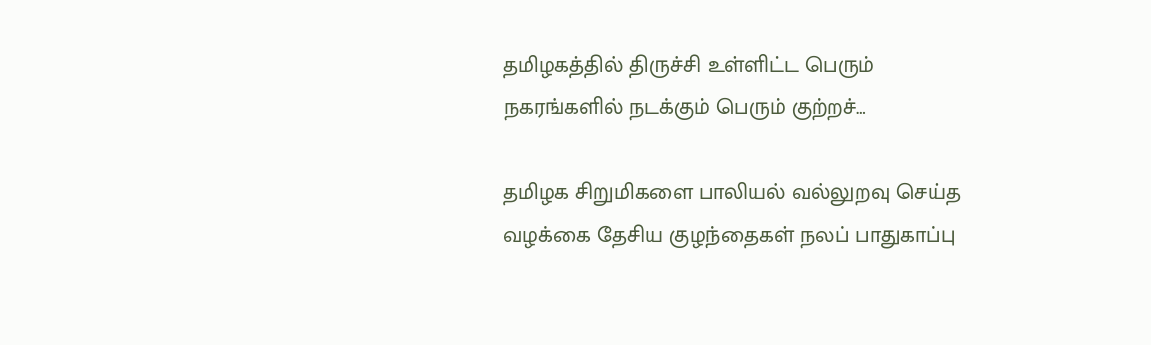தமிழகத்தில் திருச்சி உள்ளிட்ட பெரும் நகரங்களில் நடக்கும் பெரும் குற்றச்…

தமிழக சிறுமிகளை பாலியல் வல்லுறவு செய்த வழக்கை தேசிய குழந்தைகள் நலப் பாதுகாப்பு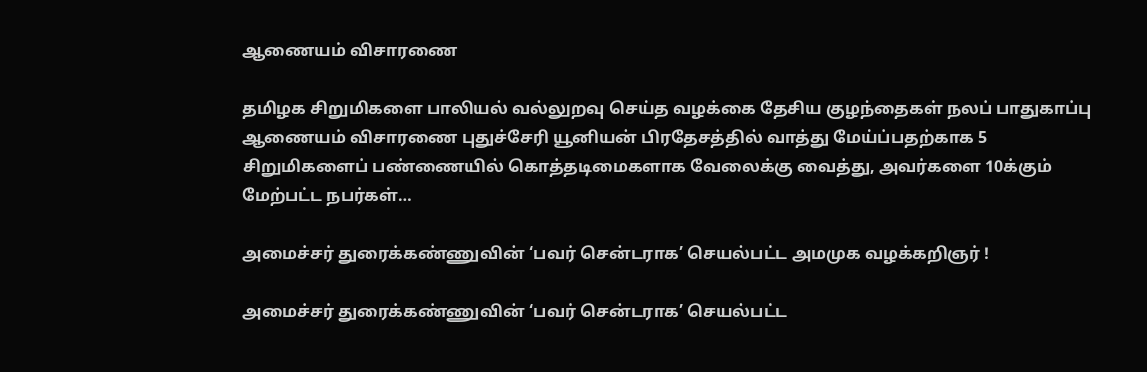ஆணையம் விசாரணை

தமிழக சிறுமிகளை பாலியல் வல்லுறவு செய்த வழக்கை தேசிய குழந்தைகள் நலப் பாதுகாப்பு ஆணையம் விசாரணை புதுச்சேரி யூனியன் பிரதேசத்தில் வாத்து மேய்ப்பதற்காக 5 சிறுமிகளைப் பண்ணையில் கொத்தடிமைகளாக வேலைக்கு வைத்து, அவர்களை 10க்கும் மேற்பட்ட நபர்கள்…

அமைச்சர் துரைக்கண்ணுவின் ‘பவர் சென்டராக’ செயல்பட்ட அமமுக வழக்கறிஞர் !

அமைச்சர் துரைக்கண்ணுவின் ‘பவர் சென்டராக’ செயல்பட்ட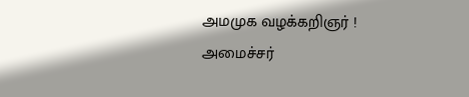அமமுக வழக்கறிஞர் ! அமைச்சர்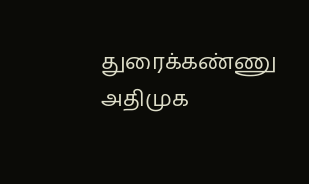துரைக்கண்ணு அதிமுக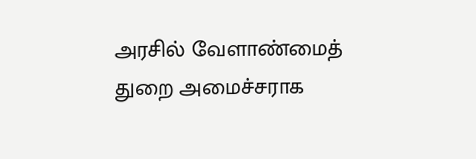அரசில் வேளாண்மைத் துறை அமைச்சராக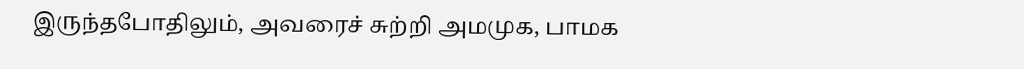இருந்தபோதிலும், அவரைச் சுற்றி அமமுக, பாமக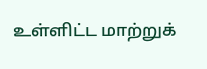உள்ளிட்ட மாற்றுக்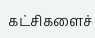கட்சிகளைச்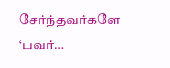சேர்ந்தவர்களே ‘பவர்…